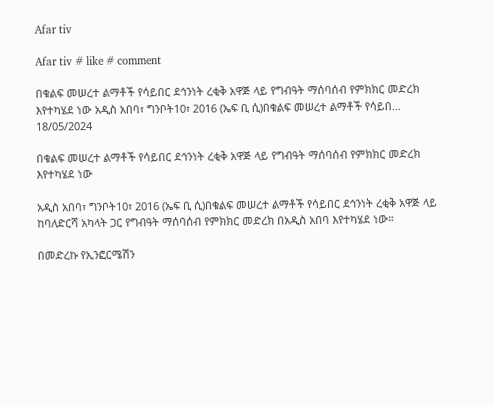Afar tiv

Afar tiv # like # comment

በቁልፍ መሠረተ ልማቶች የሳይበር ደኅንነት ረቂቅ አዋጅ ላይ የግብዓት ማሰባሰብ የምክክር መድረክ እየተካሄደ ነው አዲስ አበባ፣ ግንቦት10፣ 2016 (ኤፍ ቢ ሲ)በቁልፍ መሠረተ ልማቶች የሳይበ...
18/05/2024

በቁልፍ መሠረተ ልማቶች የሳይበር ደኅንነት ረቂቅ አዋጅ ላይ የግብዓት ማሰባሰብ የምክክር መድረክ እየተካሄደ ነው

አዲስ አበባ፣ ግንቦት10፣ 2016 (ኤፍ ቢ ሲ)በቁልፍ መሠረተ ልማቶች የሳይበር ደኅንነት ረቂቅ አዋጅ ላይ ከባለድርሻ አካላት ጋር የግብዓት ማሰባሰብ የምክክር መድረክ በአዲስ አበባ እየተካሄደ ነው።

በመድረኩ የኢንፎርሜሽን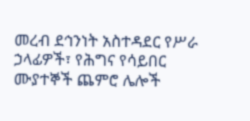መረብ ደኅንነት አስተዳደር የሥራ ኃላፊዎች፣ የሕግና የሳይበር ሙያተኞች ጨምሮ ሌሎች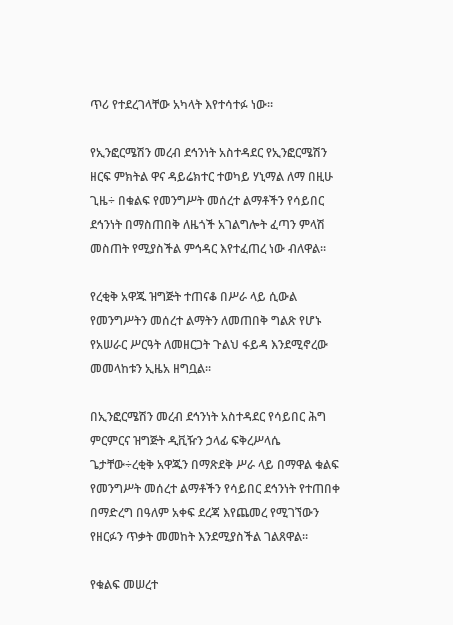ጥሪ የተደረገላቸው አካላት እየተሳተፉ ነው።

የኢንፎርሜሽን መረብ ደኅንነት አስተዳደር የኢንፎርሜሽን ዘርፍ ምክትል ዋና ዳይሬክተር ተወካይ ሃኒማል ለማ በዚሁ ጊዜ÷ በቁልፍ የመንግሥት መሰረተ ልማቶችን የሳይበር ደኅንነት በማስጠበቅ ለዜጎች አገልግሎት ፈጣን ምላሽ መስጠት የሚያስችል ምኅዳር እየተፈጠረ ነው ብለዋል።

የረቂቅ አዋጁ ዝግጅት ተጠናቆ በሥራ ላይ ሲውል የመንግሥትን መሰረተ ልማትን ለመጠበቅ ግልጽ የሆኑ የአሠራር ሥርዓት ለመዘርጋት ጉልህ ፋይዳ እንደሚኖረው መመላከቱን ኢዜአ ዘግቧል፡፡

በኢንፎርሜሽን መረብ ደኅንነት አስተዳደር የሳይበር ሕግ ምርምርና ዝግጅት ዲቪዥን ኃላፊ ፍቅረሥላሴ ጌታቸው÷ረቂቅ አዋጁን በማጽደቅ ሥራ ላይ በማዋል ቁልፍ የመንግሥት መሰረተ ልማቶችን የሳይበር ደኅንነት የተጠበቀ በማድረግ በዓለም አቀፍ ደረጃ እየጨመረ የሚገኘውን የዘርፉን ጥቃት መመከት እንደሚያስችል ገልጸዋል።

የቁልፍ መሠረተ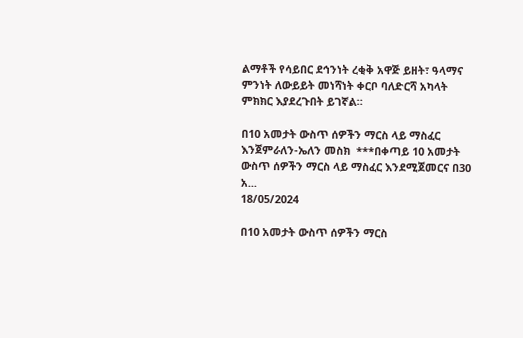ልማቶች የሳይበር ደኅንነት ረቂቅ አዋጅ ይዘት፣ ዓላማና ምንነት ለውይይት መነሻነት ቀርቦ ባለድርሻ አካላት ምክክር እያደረጉበት ይገኛል።

በ10 አመታት ውስጥ ሰዎችን ማርስ ላይ ማስፈር እንጀምራለን-ኤለን መስክ  ***በቀጣይ 10 አመታት ውስጥ ሰዎችን ማርስ ላይ ማስፈር እንደሚጀመርና በ30 አ...
18/05/2024

በ10 አመታት ውስጥ ሰዎችን ማርስ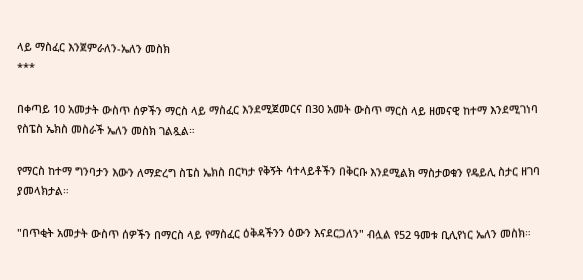ላይ ማስፈር እንጀምራለን-ኤለን መስክ
***

በቀጣይ 10 አመታት ውስጥ ሰዎችን ማርስ ላይ ማስፈር እንደሚጀመርና በ30 አመት ውስጥ ማርስ ላይ ዘመናዊ ከተማ እንደሚገነባ የስፔስ ኤክስ መስራች ኤለን መስክ ገልጿል።

የማርስ ከተማ ግንባታን እውን ለማድረግ ስፔስ ኤክስ በርካታ የቅኝት ሳተላይቶችን በቅርቡ እንደሚልክ ማስታወቁን የዴይሊ ስታር ዘገባ ያመላክታል።

"በጥቂት አመታት ውስጥ ሰዎችን በማርስ ላይ የማስፈር ዕቅዳችንን ዕውን እናደርጋለን" ብሏል የ52 ዓመቱ ቢሊየነር ኤለን መስክ።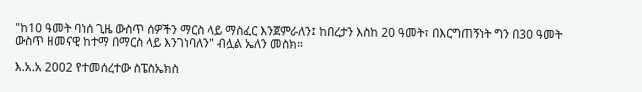"ከ10 ዓመት ባነሰ ጊዜ ውስጥ ሰዎችን ማርስ ላይ ማስፈር እንጀምራለን፤ ከበረታን እስከ 20 ዓመት፣ በእርግጠኝነት ግን በ30 ዓመት ውስጥ ዘመናዊ ከተማ በማርስ ላይ እንገነባለን" ብሏል ኤለን መስክ።

እ.አ.አ 2002 የተመሰረተው ስፔስኤክስ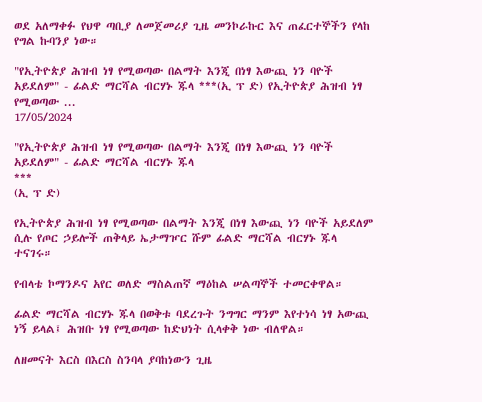ወደ አለማቀፉ የህዋ ጣቢያ ለመጀመሪያ ጊዜ መንኮራኩር እና ጠፈርተኞችን የላከ የግል ኩባንያ ነው።

"የኢትዮጵያ ሕዝብ ነፃ የሚወጣው በልማት እንጂ በነፃ እውጪ ነን ባዮች አይደለም" - ፊልድ ማርሻል ብርሃኑ ጁላ ***(ኢ ፕ ድ) የኢትዮጵያ ሕዝብ ነፃ የሚወጣው ...
17/05/2024

"የኢትዮጵያ ሕዝብ ነፃ የሚወጣው በልማት እንጂ በነፃ እውጪ ነን ባዮች አይደለም" - ፊልድ ማርሻል ብርሃኑ ጁላ
***
(ኢ ፕ ድ)

የኢትዮጵያ ሕዝብ ነፃ የሚወጣው በልማት እንጂ በነፃ እውጪ ነን ባዮች አይደለም ሲሉ የጦር ኃይሎች ጠቅላይ ኤታማዦር ሹም ፊልድ ማርሻል ብርሃኑ ጁላ ተናገሩ።

የብላቴ ኮማንዶና አየር ወለድ ማስልጠኛ ማዕከል ሠልጣኞች ተመርቀዋል።

ፊልድ ማርሻል ብርሃኑ ጁላ በወቅቱ ባደረጉት ንግግር ማንም እየተነሳ ነፃ አውጪ ነኝ ይላል፤ ሕዝቡ ነፃ የሚወጣው ከድህነት ሲላቀቅ ነው ብለዋል።

ለዘመናት እርስ በእርስ ስንባላ ያባከነውን ጊዜ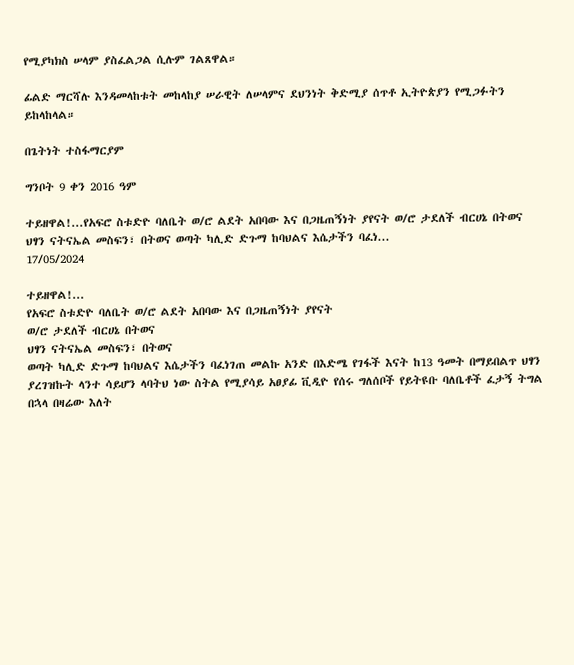የሚያካክስ ሠላም ያስፈልጋል ሲሉም ገልጸዋል።

ፊልድ ማርሻሉ እንዳመላከቱት መከላከያ ሠራዊት ለሠላምና ደህንነት ቅድሚያ ሰጥቶ ኢትዮጵያን የሚጋፉትን ይከላከላል።

በጌትነት ተስፋማርያም

ግንቦት 9 ቀን 2016 ዓም

ተይዘዋል!...የአፍሮ ስቱድዮ ባለቤት ወ/ሮ ልደት አበባው እና በጋዜጠኝነት ያየናት ወ/ሮ ታደለች ብርሀኔ በትወና ህፃን ናትናኤል መስፍን፣ በትወና ወጣት ካሊድ ድጉማ ከባህልና እሴታችን ባፈነ...
17/05/2024

ተይዘዋል!...
የአፍሮ ስቱድዮ ባለቤት ወ/ሮ ልደት አበባው እና በጋዜጠኝነት ያየናት
ወ/ሮ ታደለች ብርሀኔ በትወና
ህፃን ናትናኤል መስፍን፣ በትወና
ወጣት ካሊድ ድጉማ ከባህልና እሴታችን ባፈነገጠ መልኩ አንድ በእድሜ የገፋች እናት ከ13 ዓመት በማይበልጥ ህፃን ያረገዝኩት ላንተ ሳይሆን ላባትህ ነው ስትል የሚያሳይ አፀያፊ ቪዲዮ የሰሩ ግለሰቦች የይትዩቡ ባለቤቶች ፈታኝ ትግል በኋላ በዛሬው እለት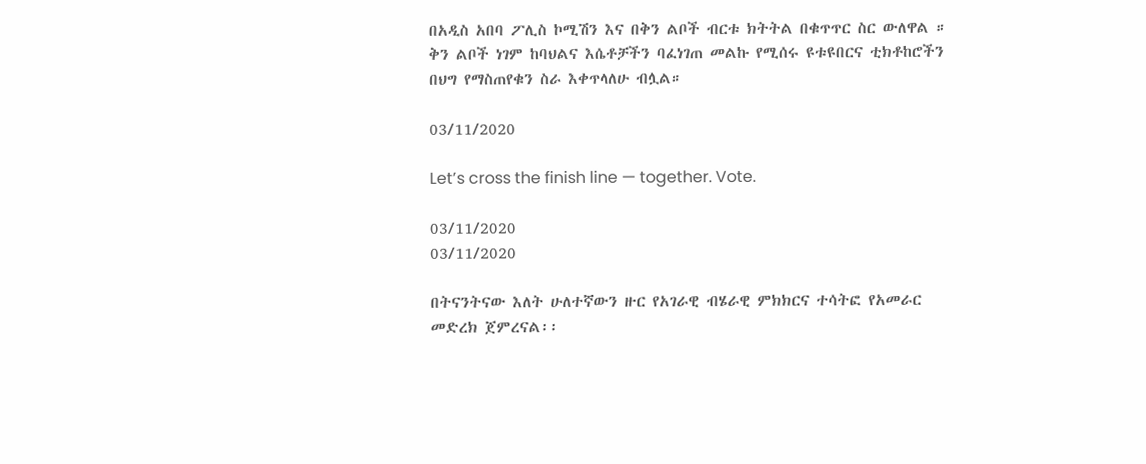በአዲስ አበባ ፖሊስ ኮሚሽን እና በቅን ልቦች ብርቱ ክትትል በቁጥጥር ስር ውለዋል ።
ቅን ልቦች ነገም ከባህልና እሴቶቻችን ባፈነገጠ መልኩ የሚሰሩ ዩቱዩበርና ቲክቶከሮችን በህግ የማስጠየቁን ስራ እቀጥላለሁ ብሏል።

03/11/2020

Let’s cross the finish line — together. Vote.

03/11/2020
03/11/2020

በትናንትናው እለት ሁለተኛውን ዙር የአገራዊ ብሄራዊ ምክክርና ተሳትፎ የአመራር መድረክ ጀምረናል፡፡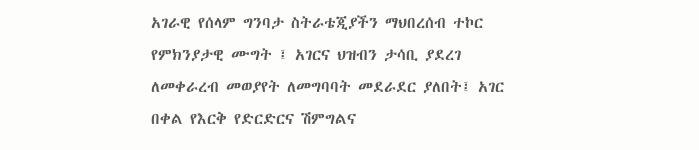አገራዊ የሰላም ግንባታ ስትራቴጂያችን ማህበረሰብ ተኮር የምክንያታዊ ሙግት ፤ አገርና ህዝብን ታሳቢ ያደረገ ለመቀራረብ መወያየት ለመግባባት መደራደር ያለበት፤ አገር በቀል የእርቅ የድርድርና ሽምግልና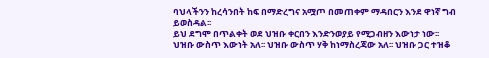ባህላችንን ከረሳንበት ከፍ በማድረግና አሟጦ በመጠቀም ማዳበርን እንደ ዋነኛ ግብ ይወስዳል፡፡
ይህ ደግሞ በጥልቀት ወደ ህዝቡ ቀርበን እንድንወያይ የሚጋብዘን እውነታ ነው፡፡
ህዝቡ ውስጥ እውነት አለ፡፡ ህዝቡ ውስጥ ሃቅ ከነማስረጃው አለ፡፡ ህዝቡ ጋር ተዝቆ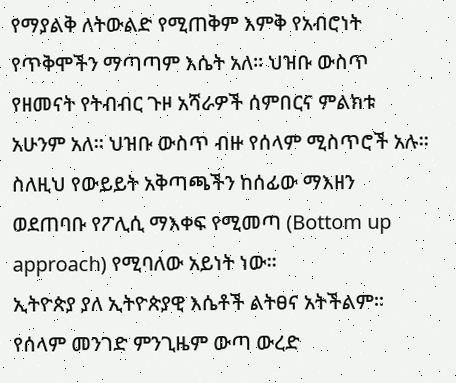የማያልቅ ለትውልድ የሚጠቅም እምቅ የአብሮነት የጥቅሞችን ማጣጣም እሴት አለ፡፡ ህዝቡ ውስጥ የዘመናት የትብብር ጉዞ አሻራዎች ሰምበርና ምልክቱ አሁንም አለ፡፡ ህዝቡ ውስጥ ብዙ የሰላም ሚስጥሮች አሉ፡፡ ስለዚህ የውይይት አቅጣጫችን ከሰፊው ማእዘን ወደጠባቡ የፖሊሲ ማእቀፍ የሚመጣ (Bottom up approach) የሚባለው አይነት ነው፡፡
ኢትዮጵያ ያለ ኢትዮጵያዊ እሴቶች ልትፀና አትችልም፡፡ የሰላም መንገድ ምንጊዜም ውጣ ውረድ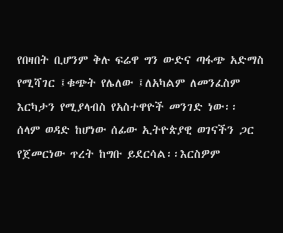የበዛበት ቢሆንም ቅሉ ፍሬዋ ግን ውድና ጣፋጭ አድማስ የሚሻገር ፤ቁጭት የሌለው ፤ለአካልም ለመንፈስም እርካታን የሚያላብስ የአስተዋዮች መንገድ ነው፡፡
ሰላም ወዳድ ከሆነው ሰፊው ኢትዮጵያዊ ወገናችን ጋር የጀመርነው ጥረት ከግቡ ይደርሳል፡፡እርስዎም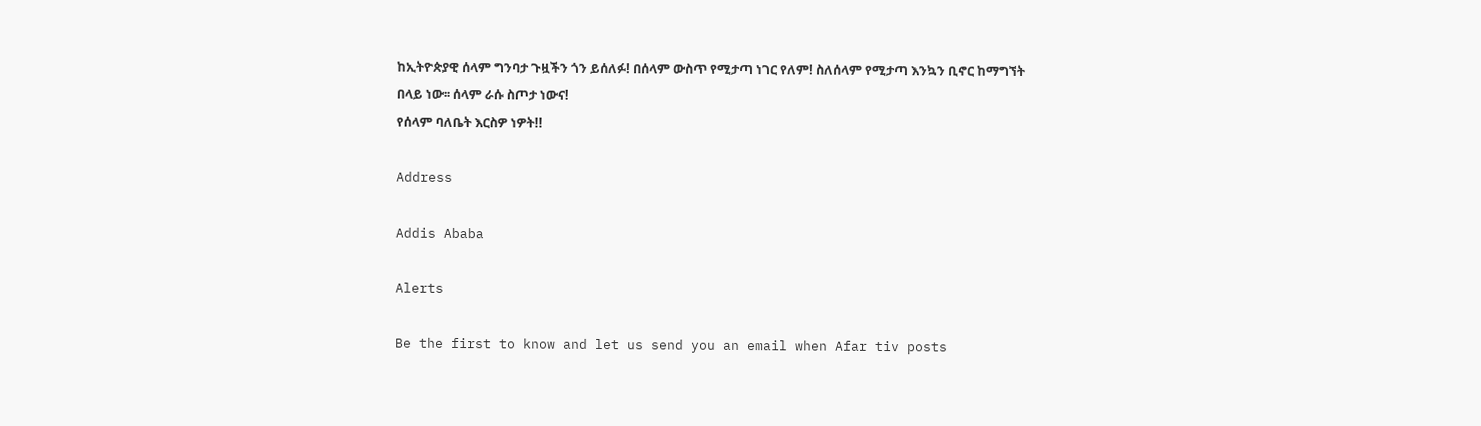ከኢትዮጵያዊ ሰላም ግንባታ ጉዟችን ጎን ይሰለፉ! በሰላም ውስጥ የሚታጣ ነገር የለም! ስለሰላም የሚታጣ እንኳን ቢኖር ከማግኘት በላይ ነው፡፡ ሰላም ራሱ ስጦታ ነውና!
የሰላም ባለቤት እርስዎ ነዎት!!

Address

Addis Ababa

Alerts

Be the first to know and let us send you an email when Afar tiv posts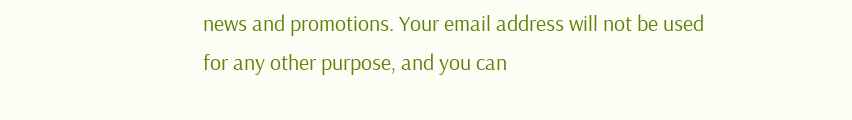news and promotions. Your email address will not be used for any other purpose, and you can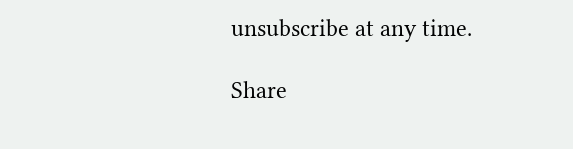unsubscribe at any time.

Share